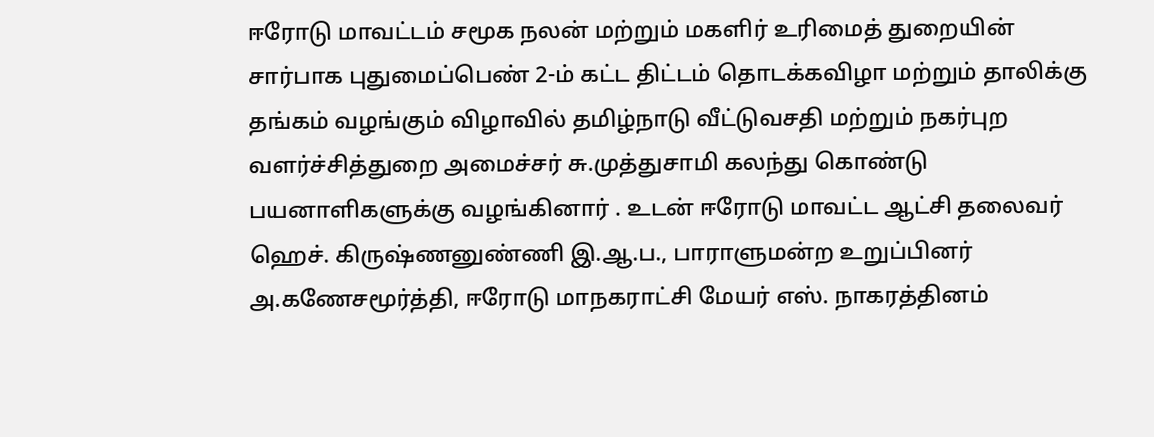ஈரோடு மாவட்டம் சமூக நலன் மற்றும் மகளிர் உரிமைத் துறையின் சார்பாக புதுமைப்பெண் 2-ம் கட்ட திட்டம் தொடக்கவிழா மற்றும் தாலிக்கு தங்கம் வழங்கும் விழாவில் தமிழ்நாடு வீட்டுவசதி மற்றும் நகர்புற வளர்ச்சித்துறை அமைச்சர் சு.முத்துசாமி கலந்து கொண்டு பயனாளிகளுக்கு வழங்கினார் . உடன் ஈரோடு மாவட்ட ஆட்சி தலைவர் ஹெச். கிருஷ்ணனுண்ணி இ.ஆ.ப., பாராளுமன்ற உறுப்பினர் அ.கணேசமூர்த்தி, ஈரோடு மாநகராட்சி மேயர் எஸ். நாகரத்தினம்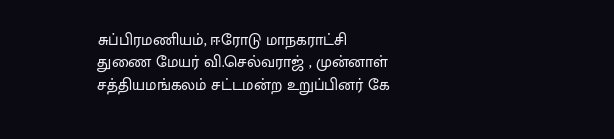சுப்பிரமணியம், ஈரோடு மாநகராட்சி துணை மேயர் வி.செல்வராஜ் , முன்னாள் சத்தியமங்கலம் சட்டமன்ற உறுப்பினர் கே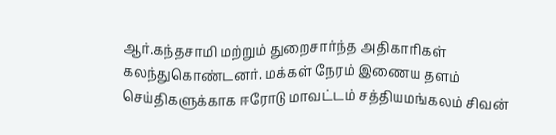ஆர்.கந்தசாமி மற்றும் துறைசார்ந்த அதிகாரிகள் கலந்துகொண்டனர். மக்கள் நேரம் இணைய தளம் செய்திகளுக்காக ஈரோடு மாவட்டம் சத்தியமங்கலம் சிவன்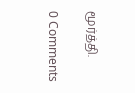மூர்த்தி.

0 Comments